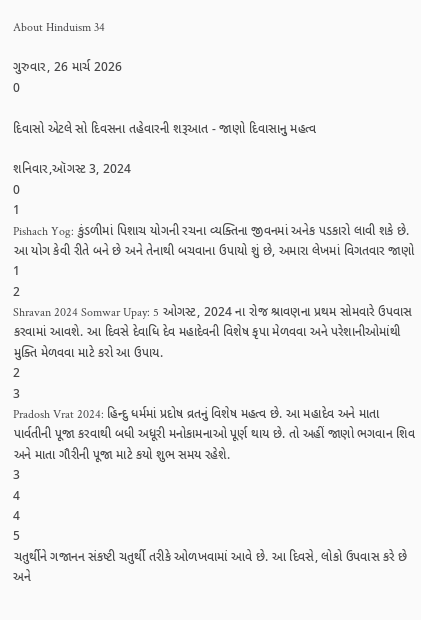About Hinduism 34

ગુરુવાર, 26 માર્ચ 2026
0

દિવાસો એટલે સો દિવસના તહેવારની શરૂઆત - જાણો દિવાસાનુ મહત્વ

શનિવાર,ઑગસ્ટ 3, 2024
0
1
Pishach Yog: કુંડળીમાં પિશાચ યોગની રચના વ્યક્તિના જીવનમાં અનેક પડકારો લાવી શકે છે. આ યોગ કેવી રીતે બને છે અને તેનાથી બચવાના ઉપાયો શું છે, અમારા લેખમાં વિગતવાર જાણો
1
2
Shravan 2024 Somwar Upay: 5 ઓગસ્ટ, 2024 ના રોજ શ્રાવણના પ્રથમ સોમવારે ઉપવાસ કરવામાં આવશે. આ દિવસે દેવાધિ દેવ મહાદેવની વિશેષ કૃપા મેળવવા અને પરેશાનીઓમાંથી મુક્તિ મેળવવા માટે કરો આ ઉપાય.
2
3
Pradosh Vrat 2024: હિન્દુ ધર્મમાં પ્રદોષ વ્રતનું વિશેષ મહત્વ છે. આ મહાદેવ અને માતા પાર્વતીની પૂજા કરવાથી બધી અધૂરી મનોકામનાઓ પૂર્ણ થાય છે. તો અહીં જાણો ભગવાન શિવ અને માતા ગૌરીની પૂજા માટે કયો શુભ સમય રહેશે.
3
4
4
5
ચતુર્થીને ગજાનન સંકષ્ટી ચતુર્થી તરીકે ઓળખવામાં આવે છે. આ દિવસે, લોકો ઉપવાસ કરે છે અને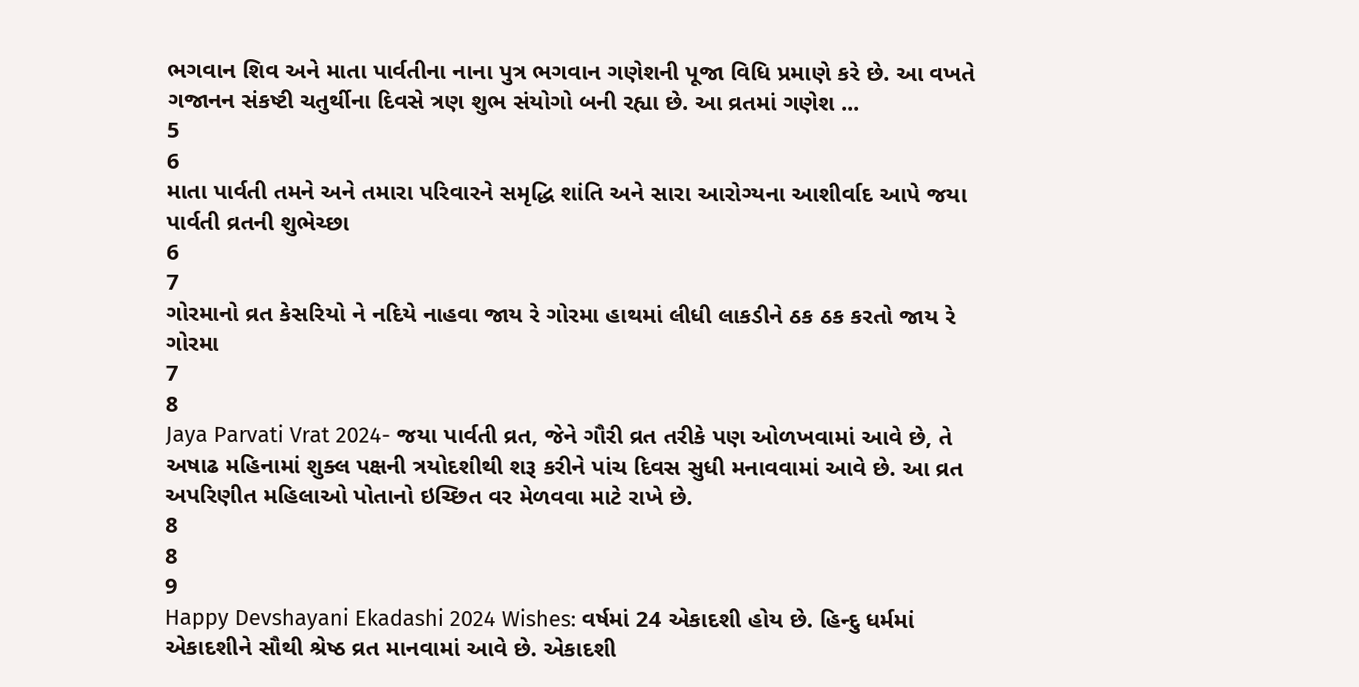ભગવાન શિવ અને માતા પાર્વતીના નાના પુત્ર ભગવાન ગણેશની પૂજા વિધિ પ્રમાણે કરે છે. આ વખતે ગજાનન સંકષ્ટી ચતુર્થીના દિવસે ત્રણ શુભ સંયોગો બની રહ્યા છે. આ વ્રતમાં ગણેશ ...
5
6
માતા પાર્વતી તમને અને તમારા પરિવારને સમૃદ્ધિ શાંતિ અને સારા આરોગ્યના આશીર્વાદ આપે જયા પાર્વતી વ્રતની શુભેચ્છા
6
7
ગોરમાનો વ્રત કેસરિયો ને નદિયે નાહવા જાય રે ગોરમા હાથમાં લીધી લાકડીને ઠક ઠક કરતો જાય રે ગોરમા
7
8
Jaya Parvati Vrat 2024- જયા પાર્વતી વ્રત, જેને ગૌરી વ્રત તરીકે પણ ઓળખવામાં આવે છે, તે અષાઢ મહિનામાં શુક્લ પક્ષની ત્રયોદશીથી શરૂ કરીને પાંચ દિવસ સુધી મનાવવામાં આવે છે. આ વ્રત અપરિણીત મહિલાઓ પોતાનો ઇચ્છિત વર મેળવવા માટે રાખે છે.
8
8
9
Happy Devshayani Ekadashi 2024 Wishes: વર્ષમાં 24 એકાદશી હોય છે. હિન્દુ ધર્મમાં એકાદશીને સૌથી શ્રેષ્ઠ વ્રત માનવામાં આવે છે. એકાદશી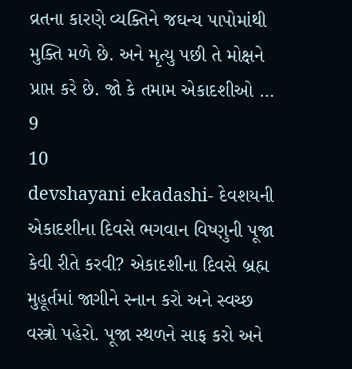વ્રતના કારણે વ્યક્તિને જઘન્ય પાપોમાંથી મુક્તિ મળે છે. અને મૃત્યુ પછી તે મોક્ષને પ્રાપ્ત કરે છે. જો કે તમામ એકાદશીઓ ...
9
10
devshayani ekadashi- દેવશયની એકાદશીના દિવસે ભગવાન વિષ્ણુની પૂજા કેવી રીતે કરવી? એકાદશીના દિવસે બ્રહ્મ મુહૂર્તમાં જાગીને સ્નાન કરો અને સ્વચ્છ વસ્ત્રો પહેરો. પૂજા સ્થળને સાફ કરો અને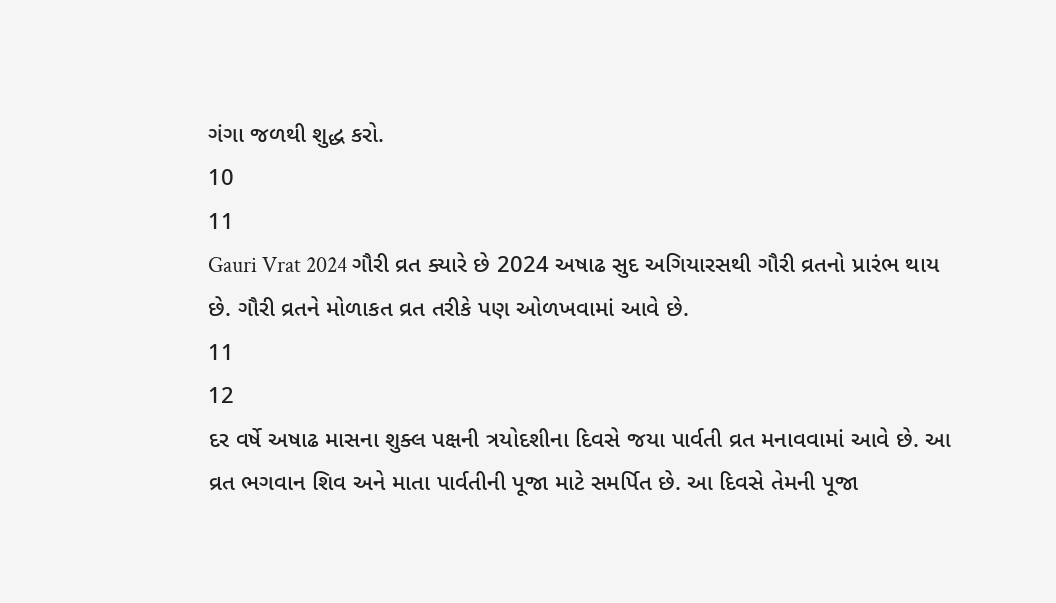ગંગા જળથી શુદ્ધ કરો.
10
11
Gauri Vrat 2024 ગૌરી વ્રત ક્યારે છે 2024 અષાઢ સુદ અગિયારસથી ગૌરી વ્રતનો પ્રારંભ થાય છે. ગૌરી વ્રતને મોળાકત વ્રત તરીકે પણ ઓળખવામાં આવે છે.
11
12
દર વર્ષે અષાઢ માસના શુક્લ પક્ષની ત્રયોદશીના દિવસે જયા પાર્વતી વ્રત મનાવવામાં આવે છે. આ વ્રત ભગવાન શિવ અને માતા પાર્વતીની પૂજા માટે સમર્પિત છે. આ દિવસે તેમની પૂજા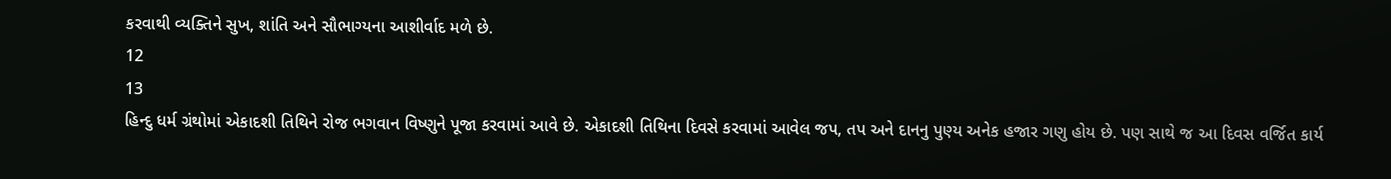કરવાથી વ્યક્તિને સુખ, શાંતિ અને સૌભાગ્યના આશીર્વાદ મળે છે.
12
13
હિન્દુ ધર્મ ગ્રંથોમાં એકાદશી તિથિને રોજ ભગવાન વિષ્ણુને પૂજા કરવામાં આવે છે. એકાદશી તિથિના દિવસે કરવામાં આવેલ જપ, તપ અને દાનનુ પુણ્ય અનેક હજાર ગણુ હોય છે. પણ સાથે જ આ દિવસ વર્જિત કાર્ય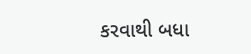કરવાથી બધા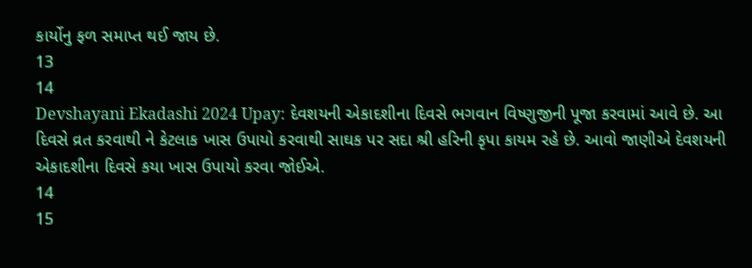કાર્યોનુ ફળ સમાપ્ત થઈ જાય છે.
13
14
Devshayani Ekadashi 2024 Upay: દેવશયની એકાદશીના દિવસે ભગવાન વિષ્ણુજીની પૂજા કરવામાં આવે છે. આ દિવસે વ્રત કરવાથી ને કેટલાક ખાસ ઉપાયો કરવાથી સાઘક પર સદા શ્રી હરિની કૃપા કાયમ રહે છે. આવો જાણીએ દેવશયની એકાદશીના દિવસે કયા ખાસ ઉપાયો કરવા જોઈએ.
14
15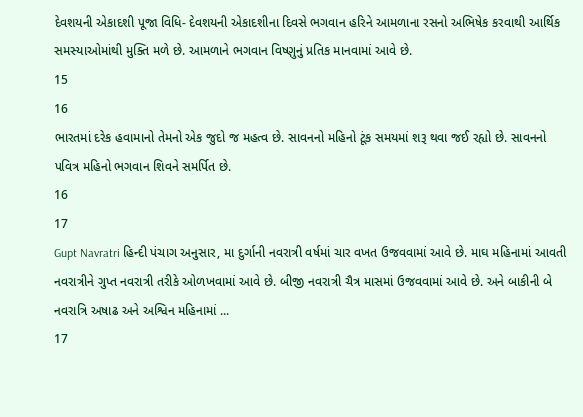દેવશયની એકાદશી પૂજા વિધિ- દેવશયની એકાદશીના દિવસે ભગવાન હરિને આમળાના રસનો અભિષેક કરવાથી આર્થિક સમસ્યાઓમાંથી મુક્તિ મળે છે. આમળાને ભગવાન વિષ્ણુનું પ્રતિક માનવામાં આવે છે.
15
16
ભારતમાં દરેક હવામાનો તેમનો એક જુદો જ મહત્વ છે. સાવનનો મહિનો ટૂંક સમયમાં શરૂ થવા જઈ રહ્યો છે. સાવનનો પવિત્ર મહિનો ભગવાન શિવને સમર્પિત છે.
16
17
Gupt Navratri હિન્દી પંચાગ અનુસાર, મા દુર્ગાની નવરાત્રી વર્ષમાં ચાર વખત ઉજવવામાં આવે છે. માઘ મહિનામાં આવતી નવરાત્રીને ગુપ્ત નવરાત્રી તરીકે ઓળખવામાં આવે છે. બીજી નવરાત્રી ચૈત્ર માસમાં ઉજવવામાં આવે છે. અને બાકીની બે નવરાત્રિ અષાઢ અને અશ્વિન મહિનામાં ...
17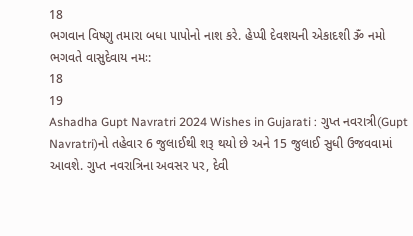18
ભગવાન વિષ્ણુ તમારા બધા પાપોનો નાશ કરે. હેપ્પી દેવશયની એકાદશી ૐ નમો ભગવતે વાસુદેવાય નમઃ:
18
19
Ashadha Gupt Navratri 2024 Wishes in Gujarati : ગુપ્ત નવરાત્રી(Gupt Navratri)નો તહેવાર 6 જુલાઈથી શરૂ થયો છે અને 15 જુલાઈ સુધી ઉજવવામાં આવશે. ગુપ્ત નવરાત્રિના અવસર પર, દેવી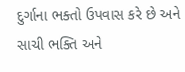દુર્ગાના ભક્તો ઉપવાસ કરે છે અને સાચી ભક્તિ અને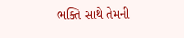ભક્તિ સાથે તેમની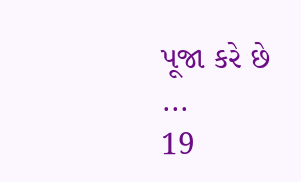પૂજા કરે છે ...
19